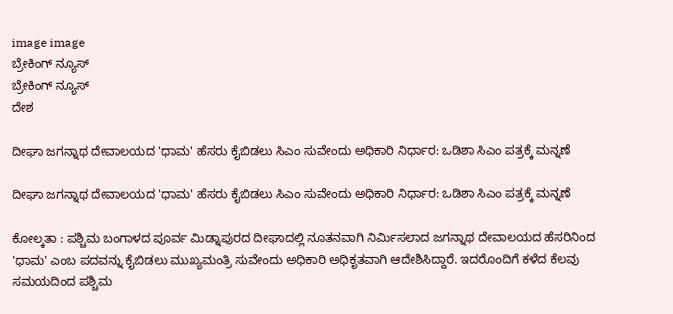image image
ಬ್ರೇಕಿಂಗ್ ನ್ಯೂಸ್
ಬ್ರೇಕಿಂಗ್ ನ್ಯೂಸ್
ದೇಶ

ದೀಘಾ ಜಗನ್ನಾಥ ದೇವಾಲಯದ 'ಧಾಮ' ಹೆಸರು ಕೈಬಿಡಲು ಸಿಎಂ ಸುವೇಂದು ಅಧಿಕಾರಿ ನಿರ್ಧಾರ: ಒಡಿಶಾ ಸಿಎಂ ಪತ್ರಕ್ಕೆ ಮನ್ನಣೆ

ದೀಘಾ ಜಗನ್ನಾಥ ದೇವಾಲಯದ 'ಧಾಮ' ಹೆಸರು ಕೈಬಿಡಲು ಸಿಎಂ ಸುವೇಂದು ಅಧಿಕಾರಿ ನಿರ್ಧಾರ: ಒಡಿಶಾ ಸಿಎಂ ಪತ್ರಕ್ಕೆ ಮನ್ನಣೆ

ಕೋಲ್ಕತಾ : ಪಶ್ಚಿಮ ಬಂಗಾಳದ ಪೂರ್ವ ಮಿಡ್ನಾಪುರದ ದೀಘಾದಲ್ಲಿ ನೂತನವಾಗಿ ನಿರ್ಮಿಸಲಾದ ಜಗನ್ನಾಥ ದೇವಾಲಯದ ಹೆಸರಿನಿಂದ 'ಧಾಮ' ಎಂಬ ಪದವನ್ನು ಕೈಬಿಡಲು ಮುಖ್ಯಮಂತ್ರಿ ಸುವೇಂದು ಅಧಿಕಾರಿ ಅಧಿಕೃತವಾಗಿ ಆದೇಶಿಸಿದ್ದಾರೆ. ಇದರೊಂದಿಗೆ ಕಳೆದ ಕೆಲವು ಸಮಯದಿಂದ ಪಶ್ಚಿಮ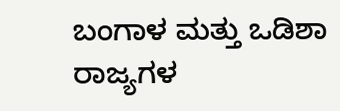ಬಂಗಾಳ ಮತ್ತು ಒಡಿಶಾ ರಾಜ್ಯಗಳ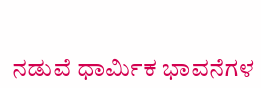ನಡುವೆ ಧಾರ್ಮಿಕ ಭಾವನೆಗಳ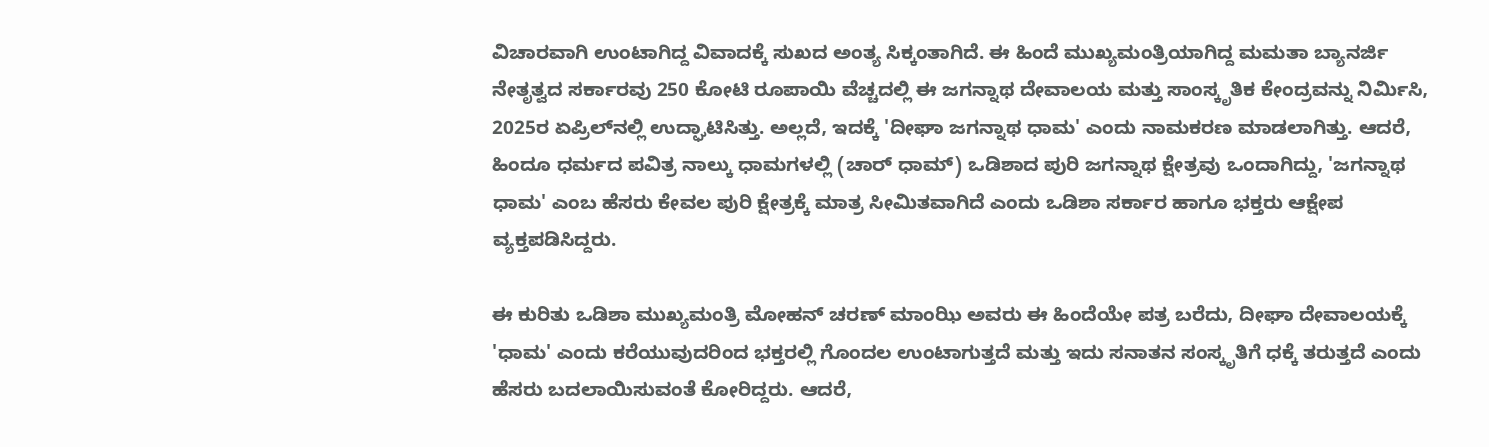ವಿಚಾರವಾಗಿ ಉಂಟಾಗಿದ್ದ ವಿವಾದಕ್ಕೆ ಸುಖದ ಅಂತ್ಯ ಸಿಕ್ಕಂತಾಗಿದೆ. ಈ ಹಿಂದೆ ಮುಖ್ಯಮಂತ್ರಿಯಾಗಿದ್ದ ಮಮತಾ ಬ್ಯಾನರ್ಜಿ ನೇತೃತ್ವದ ಸರ್ಕಾರವು 250 ಕೋಟಿ ರೂಪಾಯಿ ವೆಚ್ಚದಲ್ಲಿ ಈ ಜಗನ್ನಾಥ ದೇವಾಲಯ ಮತ್ತು ಸಾಂಸ್ಕೃತಿಕ ಕೇಂದ್ರವನ್ನು ನಿರ್ಮಿಸಿ, 2025ರ ಏಪ್ರಿಲ್‌ನಲ್ಲಿ ಉದ್ಘಾಟಿಸಿತ್ತು. ಅಲ್ಲದೆ, ಇದಕ್ಕೆ 'ದೀಘಾ ಜಗನ್ನಾಥ ಧಾಮ' ಎಂದು ನಾಮಕರಣ ಮಾಡಲಾಗಿತ್ತು. ಆದರೆ, ಹಿಂದೂ ಧರ್ಮದ ಪವಿತ್ರ ನಾಲ್ಕು ಧಾಮಗಳಲ್ಲಿ (ಚಾರ್ ಧಾಮ್) ಒಡಿಶಾದ ಪುರಿ ಜಗನ್ನಾಥ ಕ್ಷೇತ್ರವು ಒಂದಾಗಿದ್ದು, 'ಜಗನ್ನಾಥ ಧಾಮ' ಎಂಬ ಹೆಸರು ಕೇವಲ ಪುರಿ ಕ್ಷೇತ್ರಕ್ಕೆ ಮಾತ್ರ ಸೀಮಿತವಾಗಿದೆ ಎಂದು ಒಡಿಶಾ ಸರ್ಕಾರ ಹಾಗೂ ಭಕ್ತರು ಆಕ್ಷೇಪ ವ್ಯಕ್ತಪಡಿಸಿದ್ದರು.

ಈ ಕುರಿತು ಒಡಿಶಾ ಮುಖ್ಯಮಂತ್ರಿ ಮೋಹನ್ ಚರಣ್ ಮಾಂಝಿ ಅವರು ಈ ಹಿಂದೆಯೇ ಪತ್ರ ಬರೆದು, ದೀಘಾ ದೇವಾಲಯಕ್ಕೆ 'ಧಾಮ' ಎಂದು ಕರೆಯುವುದರಿಂದ ಭಕ್ತರಲ್ಲಿ ಗೊಂದಲ ಉಂಟಾಗುತ್ತದೆ ಮತ್ತು ಇದು ಸನಾತನ ಸಂಸ್ಕೃತಿಗೆ ಧಕ್ಕೆ ತರುತ್ತದೆ ಎಂದು ಹೆಸರು ಬದಲಾಯಿಸುವಂತೆ ಕೋರಿದ್ದರು. ಆದರೆ,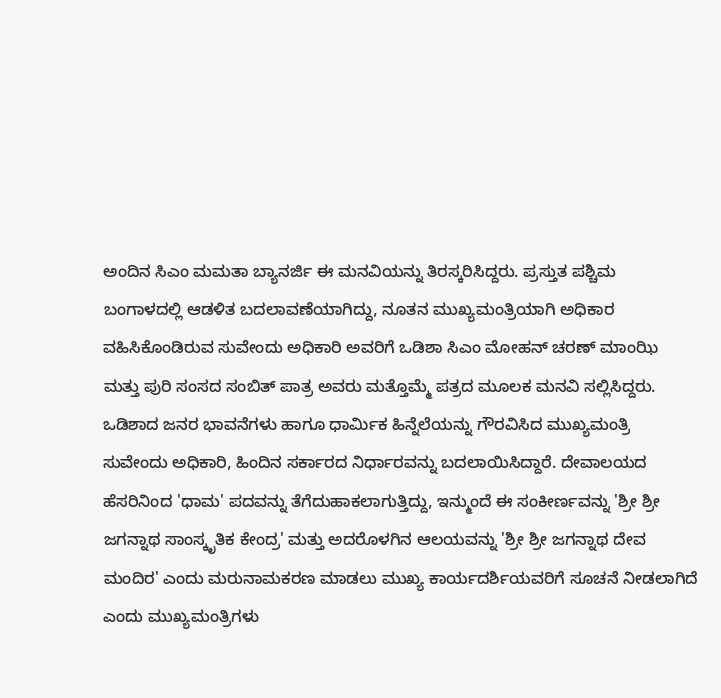ಅಂದಿನ ಸಿಎಂ ಮಮತಾ ಬ್ಯಾನರ್ಜಿ ಈ ಮನವಿಯನ್ನು ತಿರಸ್ಕರಿಸಿದ್ದರು. ಪ್ರಸ್ತುತ ಪಶ್ಚಿಮ ಬಂಗಾಳದಲ್ಲಿ ಆಡಳಿತ ಬದಲಾವಣೆಯಾಗಿದ್ದು, ನೂತನ ಮುಖ್ಯಮಂತ್ರಿಯಾಗಿ ಅಧಿಕಾರ ವಹಿಸಿಕೊಂಡಿರುವ ಸುವೇಂದು ಅಧಿಕಾರಿ ಅವರಿಗೆ ಒಡಿಶಾ ಸಿಎಂ ಮೋಹನ್ ಚರಣ್ ಮಾಂಝಿ ಮತ್ತು ಪುರಿ ಸಂಸದ ಸಂಬಿತ್ ಪಾತ್ರ ಅವರು ಮತ್ತೊಮ್ಮೆ ಪತ್ರದ ಮೂಲಕ ಮನವಿ ಸಲ್ಲಿಸಿದ್ದರು. ಒಡಿಶಾದ ಜನರ ಭಾವನೆಗಳು ಹಾಗೂ ಧಾರ್ಮಿಕ ಹಿನ್ನೆಲೆಯನ್ನು ಗೌರವಿಸಿದ ಮುಖ್ಯಮಂತ್ರಿ ಸುವೇಂದು ಅಧಿಕಾರಿ, ಹಿಂದಿನ ಸರ್ಕಾರದ ನಿರ್ಧಾರವನ್ನು ಬದಲಾಯಿಸಿದ್ದಾರೆ. ದೇವಾಲಯದ ಹೆಸರಿನಿಂದ 'ಧಾಮ' ಪದವನ್ನು ತೆಗೆದುಹಾಕಲಾಗುತ್ತಿದ್ದು, ಇನ್ಮುಂದೆ ಈ ಸಂಕೀರ್ಣವನ್ನು 'ಶ್ರೀ ಶ್ರೀ ಜಗನ್ನಾಥ ಸಾಂಸ್ಕೃತಿಕ ಕೇಂದ್ರ' ಮತ್ತು ಅದರೊಳಗಿನ ಆಲಯವನ್ನು 'ಶ್ರೀ ಶ್ರೀ ಜಗನ್ನಾಥ ದೇವ ಮಂದಿರ' ಎಂದು ಮರುನಾಮಕರಣ ಮಾಡಲು ಮುಖ್ಯ ಕಾರ್ಯದರ್ಶಿಯವರಿಗೆ ಸೂಚನೆ ನೀಡಲಾಗಿದೆ ಎಂದು ಮುಖ್ಯಮಂತ್ರಿಗಳು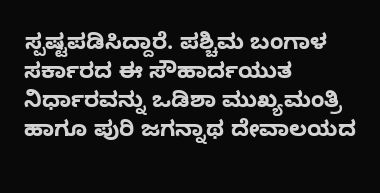ಸ್ಪಷ್ಟಪಡಿಸಿದ್ದಾರೆ. ಪಶ್ಚಿಮ ಬಂಗಾಳ ಸರ್ಕಾರದ ಈ ಸೌಹಾರ್ದಯುತ ನಿರ್ಧಾರವನ್ನು ಒಡಿಶಾ ಮುಖ್ಯಮಂತ್ರಿ ಹಾಗೂ ಪುರಿ ಜಗನ್ನಾಥ ದೇವಾಲಯದ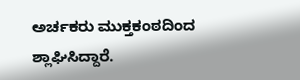ಅರ್ಚಕರು ಮುಕ್ತಕಂಠದಿಂದ ಶ್ಲಾಘಿಸಿದ್ದಾರೆ.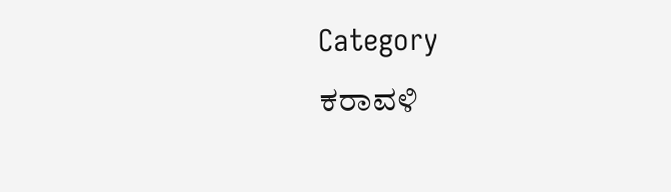Category
ಕರಾವಳಿ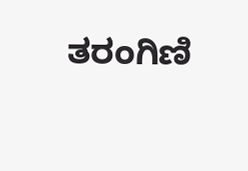ತರಂಗಿಣಿ